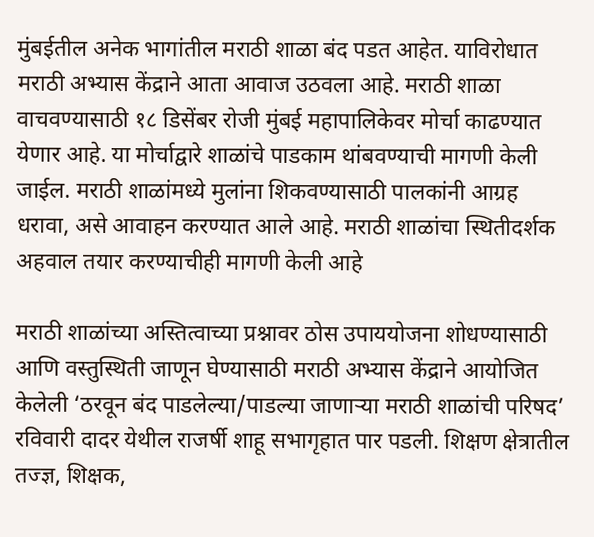मुंबईतील अनेक भागांतील मराठी शाळा बंद पडत आहेत. याविरोधात मराठी अभ्यास केंद्राने आता आवाज उठवला आहे. मराठी शाळा वाचवण्यासाठी १८ डिसेंबर रोजी मुंबई महापालिकेवर मोर्चा काढण्यात येणार आहे. या मोर्चाद्वारे शाळांचे पाडकाम थांबवण्याची मागणी केली जाईल. मराठी शाळांमध्ये मुलांना शिकवण्यासाठी पालकांनी आग्रह धरावा, असे आवाहन करण्यात आले आहे. मराठी शाळांचा स्थितीदर्शक अहवाल तयार करण्याचीही मागणी केली आहे

मराठी शाळांच्या अस्तित्वाच्या प्रश्नावर ठोस उपाययोजना शोधण्यासाठी आणि वस्तुस्थिती जाणून घेण्यासाठी मराठी अभ्यास केंद्राने आयोजित केलेली ‘ठरवून बंद पाडलेल्या/पाडल्या जाणाऱ्या मराठी शाळांची परिषद’ रविवारी दादर येथील राजर्षी शाहू सभागृहात पार पडली. शिक्षण क्षेत्रातील तज्ज्ञ, शिक्षक,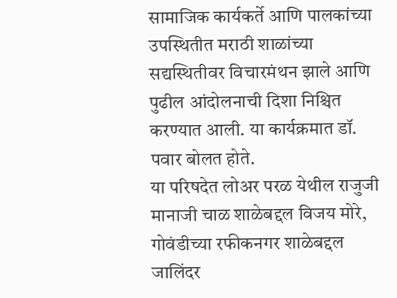सामाजिक कार्यकर्ते आणि पालकांच्या उपस्थितीत मराठी शाळांच्या सद्यस्थितीवर विचारमंथन झाले आणि पुढील आंदोलनाची दिशा निश्चित करण्यात आली. या कार्यक्रमात डॉ. पवार बोलत होते.
या परिषदेत लोअर परळ येथील राजुजी मानाजी चाळ शाळेबद्दल विजय मोरे, गोवंडीच्या रफीकनगर शाळेबद्दल जालिंदर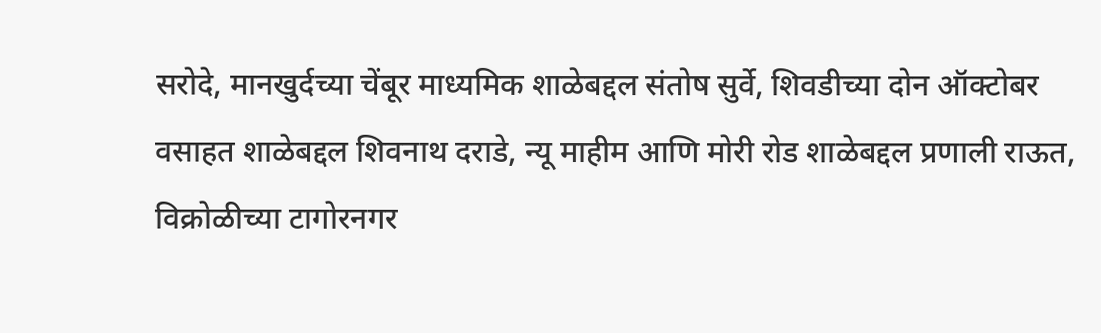सरोदे, मानखुर्दच्या चेंबूर माध्यमिक शाळेबद्दल संतोष सुर्वे, शिवडीच्या दोन ऑक्टोबर वसाहत शाळेबद्दल शिवनाथ दराडे, न्यू माहीम आणि मोरी रोड शाळेबद्दल प्रणाली राऊत, विक्रोळीच्या टागोरनगर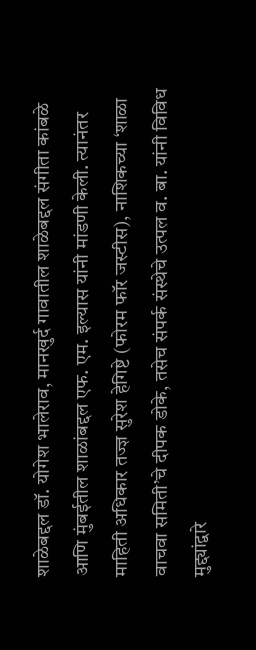शाळेबद्दल डॉ. योगेश भालेराव, मानखुर्द गावातील शाळेबद्दल संगीता कांबळे आणि मुंबईतील शाळांबद्दल एफ. एम. इल्यास यांनी मांडणी केली. त्यानंतर माहिती अधिकार तज्ज्ञ सुरेश हेगिष्टे (फोरम फॉर जस्टीस), नाशिकच्या ‘शाळा वाचवा समिती’चे दीपक डोके, तसेच संपर्क संस्थेचे उत्पल व. बा. यांनी विविध मुद्द्यांद्वारे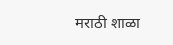मराठी शाळा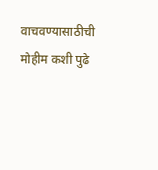वाचवण्यासाठीची मोहीम कशी पुढे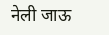नेली जाऊ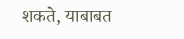शकते, याबाबत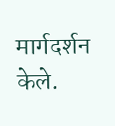मार्गदर्शन केले.